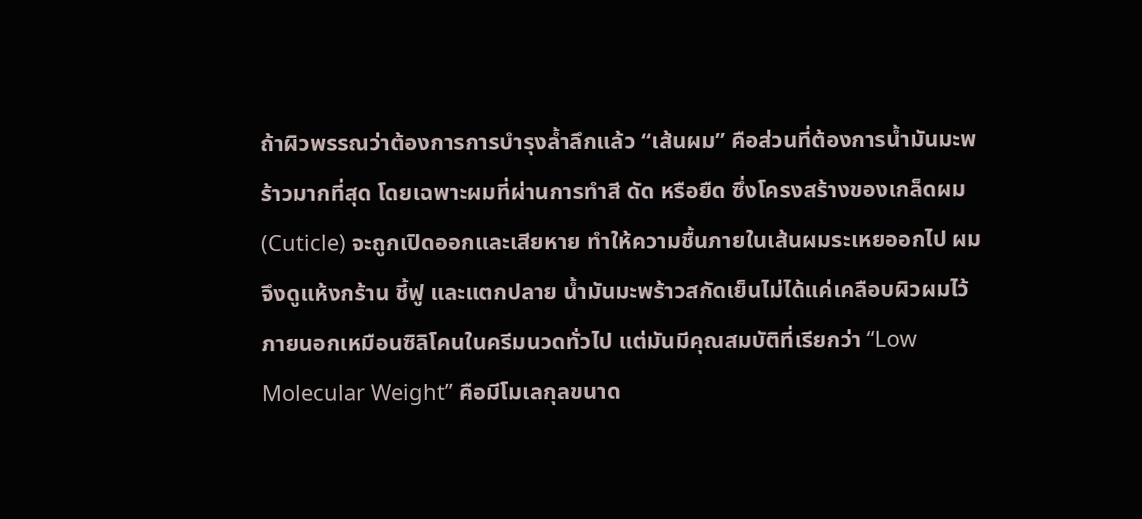ถ้าผิวพรรณว่าต้องการการบำรุงล้ำลึกแล้ว “เส้นผม” คือส่วนที่ต้องการน้ำมันมะพร้าวมากที่สุด โดยเฉพาะผมที่ผ่านการทำสี ดัด หรือยืด ซึ่งโครงสร้างของเกล็ดผม (Cuticle) จะถูกเปิดออกและเสียหาย ทำให้ความชื้นภายในเส้นผมระเหยออกไป ผมจึงดูแห้งกร้าน ชี้ฟู และแตกปลาย น้ำมันมะพร้าวสกัดเย็นไม่ได้แค่เคลือบผิวผมไว้ภายนอกเหมือนซิลิโคนในครีมนวดทั่วไป แต่มันมีคุณสมบัติที่เรียกว่า “Low Molecular Weight” คือมีโมเลกุลขนาด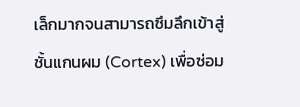เล็กมากจนสามารถซึมลึกเข้าสู่ชั้นแกนผม (Cortex) เพื่อซ่อม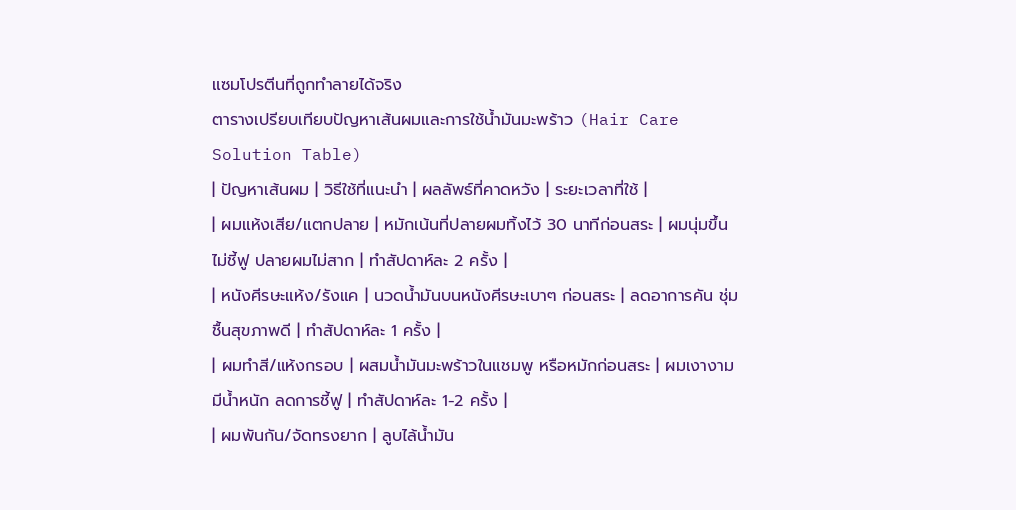แซมโปรตีนที่ถูกทำลายได้จริง
ตารางเปรียบเทียบปัญหาเส้นผมและการใช้น้ำมันมะพร้าว (Hair Care Solution Table)
| ปัญหาเส้นผม | วิธีใช้ที่แนะนำ | ผลลัพธ์ที่คาดหวัง | ระยะเวลาที่ใช้ |
| ผมแห้งเสีย/แตกปลาย | หมักเน้นที่ปลายผมทิ้งไว้ 30 นาทีก่อนสระ | ผมนุ่มขึ้น ไม่ชี้ฟู ปลายผมไม่สาก | ทำสัปดาห์ละ 2 ครั้ง |
| หนังศีรษะแห้ง/รังแค | นวดน้ำมันบนหนังศีรษะเบาๆ ก่อนสระ | ลดอาการคัน ชุ่มชื้นสุขภาพดี | ทำสัปดาห์ละ 1 ครั้ง |
| ผมทำสี/แห้งกรอบ | ผสมน้ำมันมะพร้าวในแชมพู หรือหมักก่อนสระ | ผมเงางาม มีน้ำหนัก ลดการชี้ฟู | ทำสัปดาห์ละ 1-2 ครั้ง |
| ผมพันกัน/จัดทรงยาก | ลูบไล้น้ำมัน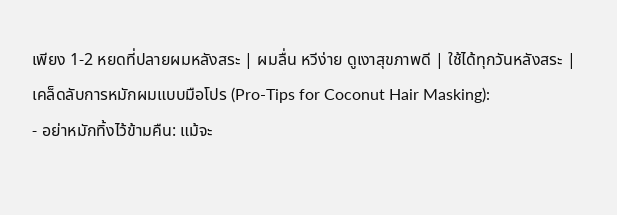เพียง 1-2 หยดที่ปลายผมหลังสระ | ผมลื่น หวีง่าย ดูเงาสุขภาพดี | ใช้ได้ทุกวันหลังสระ |
เคล็ดลับการหมักผมแบบมือโปร (Pro-Tips for Coconut Hair Masking):
- อย่าหมักทิ้งไว้ข้ามคืน: แม้จะ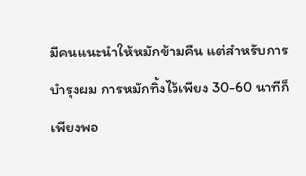มีคนแนะนำให้หมักข้ามคืน แต่สำหรับการบำรุงผม การหมักทิ้งไว้เพียง 30-60 นาทีก็เพียงพอ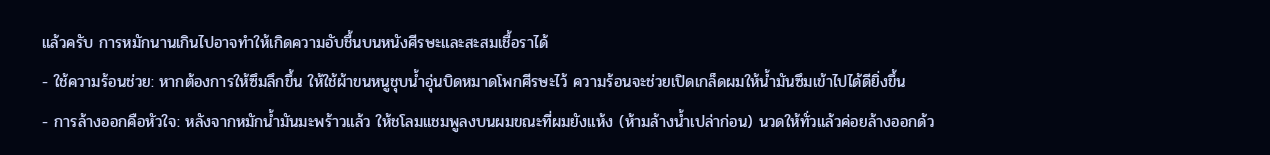แล้วครับ การหมักนานเกินไปอาจทำให้เกิดความอับชื้นบนหนังศีรษะและสะสมเชื้อราได้
- ใช้ความร้อนช่วย: หากต้องการให้ซึมลึกขึ้น ให้ใช้ผ้าขนหนูชุบน้ำอุ่นบิดหมาดโพกศีรษะไว้ ความร้อนจะช่วยเปิดเกล็ดผมให้น้ำมันซึมเข้าไปได้ดียิ่งขึ้น
- การล้างออกคือหัวใจ: หลังจากหมักน้ำมันมะพร้าวแล้ว ให้ชโลมแชมพูลงบนผมขณะที่ผมยังแห้ง (ห้ามล้างน้ำเปล่าก่อน) นวดให้ทั่วแล้วค่อยล้างออกด้ว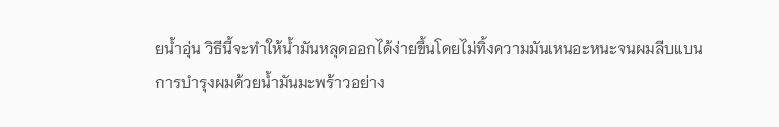ยน้ำอุ่น วิธีนี้จะทำให้น้ำมันหลุดออกได้ง่ายขึ้นโดยไม่ทิ้งความมันเหนอะหนะจนผมลีบแบน
การบำรุงผมด้วยน้ำมันมะพร้าวอย่าง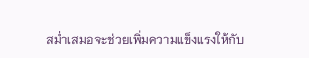สม่ำเสมอจะช่วยเพิ่มความแข็งแรงให้กับ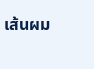เส้นผม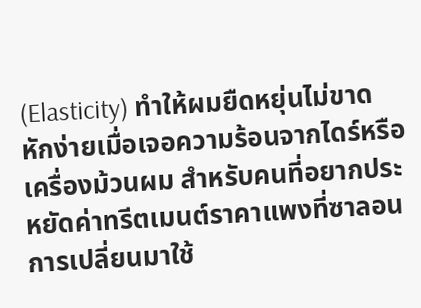(Elasticity) ทำให้ผมยืดหยุ่นไม่ขาดหักง่ายเมื่อเจอความร้อนจากไดร์หรือเครื่องม้วนผม สำหรับคนที่อยากประหยัดค่าทรีตเมนต์ราคาแพงที่ซาลอน การเปลี่ยนมาใช้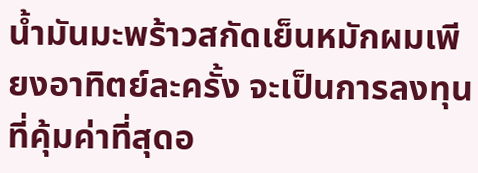น้ำมันมะพร้าวสกัดเย็นหมักผมเพียงอาทิตย์ละครั้ง จะเป็นการลงทุนที่คุ้มค่าที่สุดอ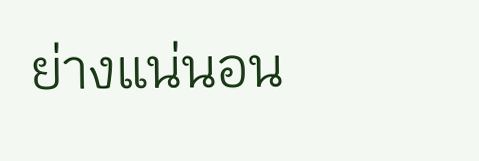ย่างแน่นอน